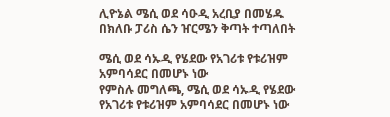ሊዮኔል ሜሲ ወደ ሳዑዲ አረቢያ በመሄዱ በክለቡ ፓሪስ ሴን ዠርሜን ቅጣት ተጣለበት

ሜሲ ወደ ሳኡዲ የሄደው የአገሪቱ የቱሪዝም አምባሳደር በመሆኑ ነው
የምስሉ መግለጫ, ሜሲ ወደ ሳኡዲ የሄደው የአገሪቱ የቱሪዝም አምባሳደር በመሆኑ ነው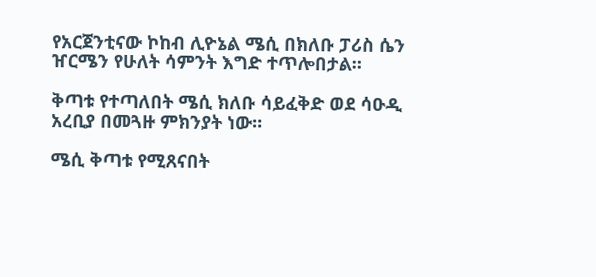የአርጀንቲናው ኮከብ ሊዮኔል ሜሲ በክለቡ ፓሪስ ሴን ዠርሜን የሁለት ሳምንት እግድ ተጥሎበታል።

ቅጣቱ የተጣለበት ሜሲ ክለቡ ሳይፈቅድ ወደ ሳዑዲ አረቢያ በመጓዙ ምክንያት ነው።

ሜሲ ቅጣቱ የሚጸናበት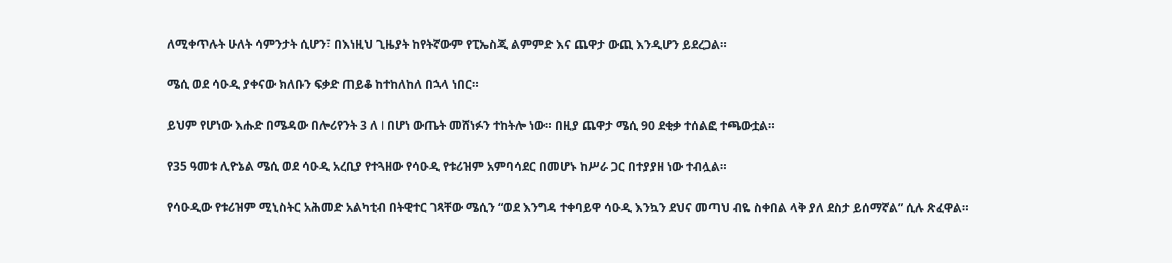ለሚቀጥሉት ሁለት ሳምንታት ሲሆን፣ በእነዚህ ጊዜያት ከየትኛውም የፒኤስጂ ልምምድ እና ጨዋታ ውጪ እንዲሆን ይደረጋል።

ሜሲ ወደ ሳዑዲ ያቀናው ክለቡን ፍቃድ ጠይቆ ከተከለከለ በኋላ ነበር።

ይህም የሆነው እሑድ በሜዳው በሎሪየንት 3 ለ l በሆነ ውጤት መሸነፉን ተከትሎ ነው። በዚያ ጨዋታ ሜሲ 90 ደቂቃ ተሰልፎ ተጫውቷል።

የ35 ዓመቱ ሊዮኔል ሜሲ ወደ ሳዑዲ አረቢያ የተጓዘው የሳዑዲ የቱሪዝም አምባሳደር በመሆኑ ከሥራ ጋር በተያያዘ ነው ተብሏል።

የሳዑዲው የቱሪዝም ሚኒስትር አሕመድ አልካቲብ በትዊተር ገጻቸው ሜሲን “ወደ እንግዳ ተቀባይዋ ሳዑዲ እንኳን ደህና መጣህ ብዬ ስቀበል ላቅ ያለ ደስታ ይሰማኛል” ሲሉ ጽፈዋል።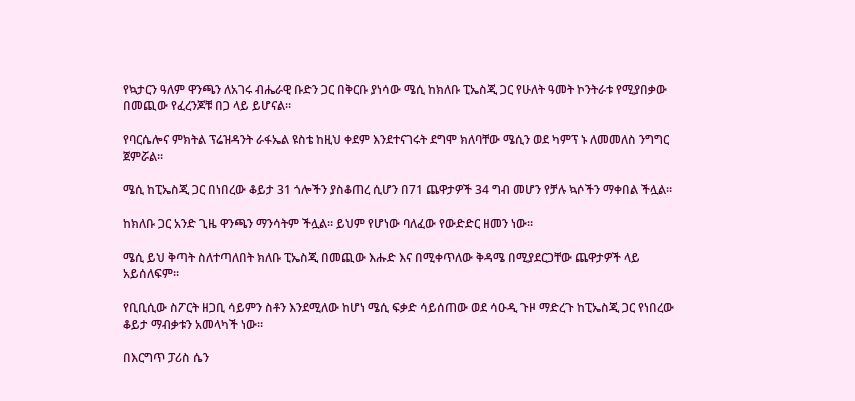የኳታርን ዓለም ዋንጫን ለአገሩ ብሔራዊ ቡድን ጋር በቅርቡ ያነሳው ሜሲ ከክለቡ ፒኤስጂ ጋር የሁለት ዓመት ኮንትራቱ የሚያበቃው በመጪው የፈረንጆቹ በጋ ላይ ይሆናል።

የባርሴሎና ምክትል ፕሬዝዳንት ራፋኤል ዩስቴ ከዚህ ቀደም እንደተናገሩት ደግሞ ክለባቸው ሜሲን ወደ ካምፕ ኑ ለመመለስ ንግግር ጀምሯል።

ሜሲ ከፒኤስጂ ጋር በነበረው ቆይታ 31 ጎሎችን ያስቆጠረ ሲሆን በ71 ጨዋታዎች 34 ግብ መሆን የቻሉ ኳሶችን ማቀበል ችሏል።

ከክለቡ ጋር አንድ ጊዜ ዋንጫን ማንሳትም ችሏል። ይህም የሆነው ባለፈው የውድድር ዘመን ነው።

ሜሲ ይህ ቅጣት ስለተጣለበት ክለቡ ፒኤስጂ በመጪው እሑድ እና በሚቀጥለው ቅዳሜ በሚያደርጋቸው ጨዋታዎች ላይ አይሰለፍም።

የቢቢሲው ስፖርት ዘጋቢ ሳይምን ስቶን እንደሚለው ከሆነ ሜሲ ፍቃድ ሳይሰጠው ወደ ሳዑዲ ጉዞ ማድረጉ ከፒኤስጂ ጋር የነበረው ቆይታ ማብቃቱን አመላካች ነው።

በእርግጥ ፓሪስ ሴን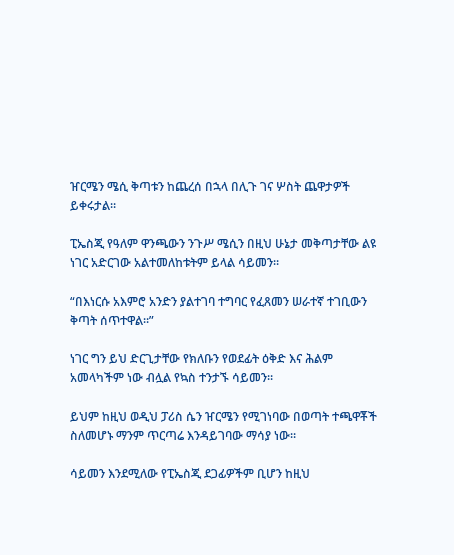ዠርሜን ሜሲ ቅጣቱን ከጨረሰ በኋላ በሊጉ ገና ሦስት ጨዋታዎች ይቀሩታል።

ፒኤስጂ የዓለም ዋንጫውን ንጉሥ ሜሲን በዚህ ሁኔታ መቅጣታቸው ልዩ ነገር አድርገው አልተመለከቱትም ይላል ሳይመን።

“በእነርሱ አእምሮ አንድን ያልተገባ ተግባር የፈጸመን ሠራተኛ ተገቢውን ቅጣት ሰጥተዋል።”

ነገር ግን ይህ ድርጊታቸው የክለቡን የወደፊት ዕቅድ እና ሕልም አመላካችም ነው ብሏል የኳስ ተንታኙ ሳይመን።

ይህም ከዚህ ወዲህ ፓሪስ ሴን ዠርሜን የሚገነባው በወጣት ተጫዋቾች ስለመሆኑ ማንም ጥርጣሬ እንዳይገባው ማሳያ ነው።

ሳይመን እንደሚለው የፒኤስጂ ደጋፊዎችም ቢሆን ከዚህ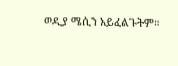ወዲያ ሜሲን አይፈልጉትም።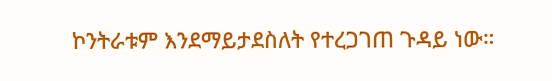ኮንትራቱም እንደማይታደስለት የተረጋገጠ ጉዳይ ነው።